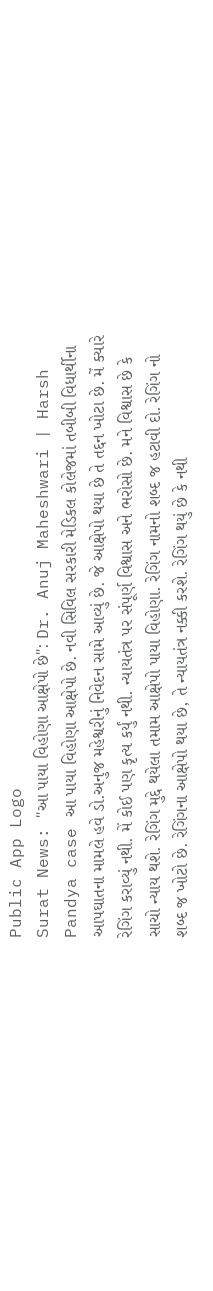Public App Logo
Surat News: "આ પાયા વિહોણા આક્ષેપો છે": Dr. Anuj Maheshwari | Harsh Pandya case આ પાયા વિહોણા આક્ષેપો છે. નવી સિવિલ સરકારી મેડિકલ કોલેજમાં તબીબી વિધાર્થીના આપઘાતના મામલે હવે ડો.અનુજ મહેશ્વરીનું નિવેદન સામે આવ્યું છે. જે આક્ષેપો થયા છે તે તદ્દન ખોટા છે. મેં ક્યારે રેગિંગ કરાવ્યું નથી. મેં કોઈ પણ કૃત્ય કર્યું નથી. ન્યાયતંત્ર પર સંપૂર્ણ વિશ્વાસ અને ભરોસો છે. મને વિશ્વાસ છે કે સાચો ન્યાય થશે. રેગિંગ મુદ્દે થયેલા તમામ આક્ષેપો પાયા વિહોણા. રેગિંગ નામનો શબ્દ જ હટાવી દો. રેગિંગ નો શબ્દ જ ખોટો છે. રેગિંગના આક્ષેપો થયા છે, તે ન્યાયતંત્ર નક્કી કરશે. રેગિંગ થયું છે કે નથી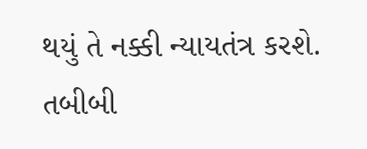થયું તે નક્કી ન્યાયતંત્ર કરશે. તબીબી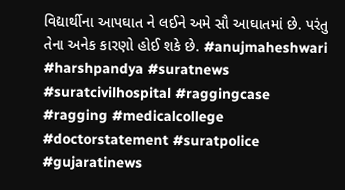વિદ્યાર્થીના આપઘાત ને લઈને અમે સૌ આઘાતમાં છે. પરંતુ તેના અનેક કારણો હોઈ શકે છે. #anujmaheshwari #harshpandya #suratnews #suratcivilhospital #raggingcase #ragging #medicalcollege #doctorstatement #suratpolice #gujaratinews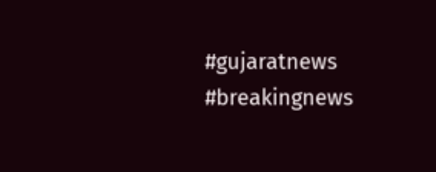#gujaratnews #breakingnews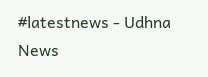#latestnews - Udhna News